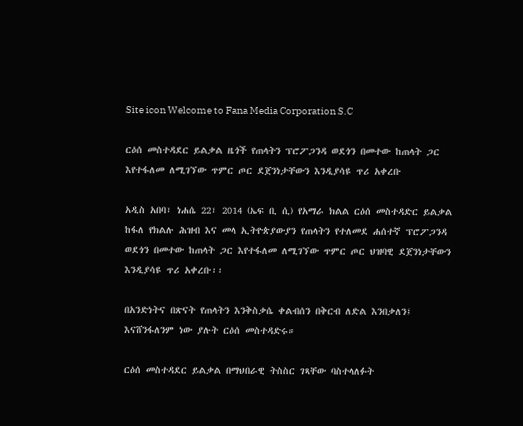Site icon Welcome to Fana Media Corporation S.C

ርዕሰ መስተዳደር ይልቃል ዜጎች የጠላትን ፕሮፖጋንዳ ወደጎን በመተው ከጠላት ጋር እየተፋለመ ለሚገኘው ጥምር ጦር ደጀንነታቸውን እንዲያሳዩ ጥሪ አቀረቡ

አዲስ አበባ፣ ነሐሴ 22፣ 2014 (ኤፍ ቢ ሲ) የአማራ ክልል ርዕሰ መስተዳድር ይልቃል ከፋለ የክልሉ ሕዝብ እና መላ ኢትዮጵያውያን የጠላትን የተለመደ ሐሰተኛ ፕሮፖጋንዳ ወደጎን በመተው ከጠላት ጋር እየተፋለመ ለሚገኘው ጥምር ጦር ህዝባዊ ደጀንነታቸውን እንዲያሳዩ ጥሪ አቀረቡ፡፡

በአንድነትና በጽናት የጠላትን እንቅስቃሴ ቀልብሰን በቅርብ ለድል እንበቃለን፤ እናሸንፋለንም ነው ያሉት ርዕሰ መስተዳድሩ።

ርዕሰ መስተዳደር ይልቃል በማህበራዊ ትስስር ገጻቸው ባስተላለፉት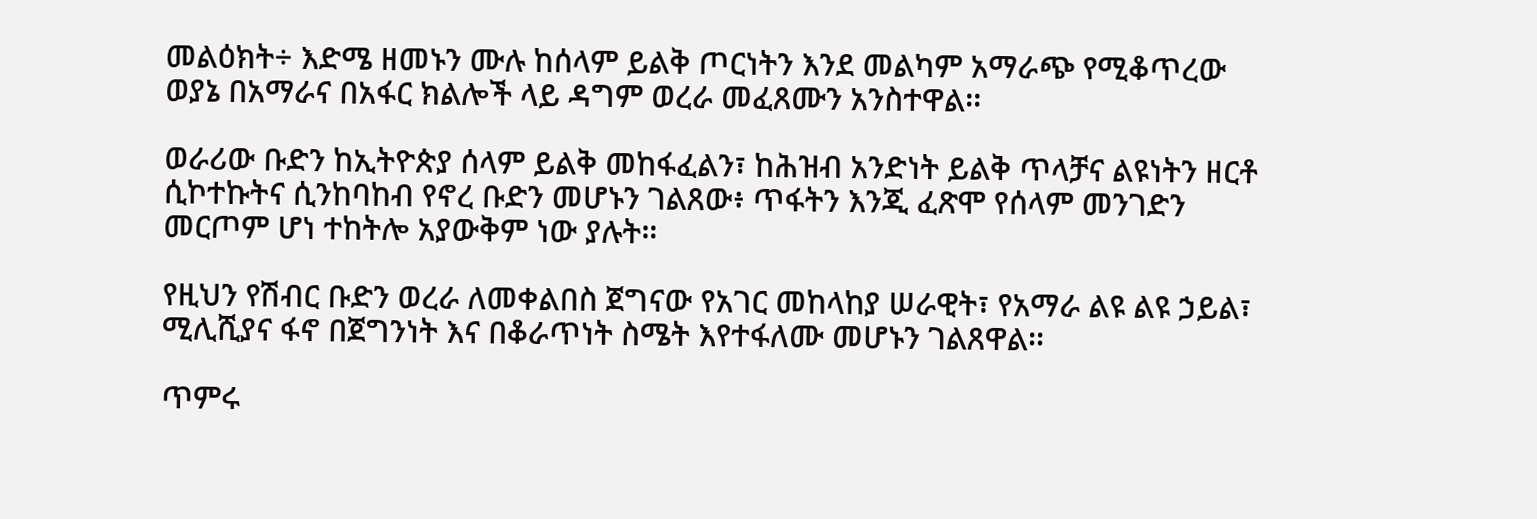መልዕክት÷ እድሜ ዘመኑን ሙሉ ከሰላም ይልቅ ጦርነትን እንደ መልካም አማራጭ የሚቆጥረው ወያኔ በአማራና በአፋር ክልሎች ላይ ዳግም ወረራ መፈጸሙን አንስተዋል፡፡

ወራሪው ቡድን ከኢትዮጵያ ሰላም ይልቅ መከፋፈልን፣ ከሕዝብ አንድነት ይልቅ ጥላቻና ልዩነትን ዘርቶ ሲኮተኩትና ሲንከባከብ የኖረ ቡድን መሆኑን ገልጸው፥ ጥፋትን እንጂ ፈጽሞ የሰላም መንገድን መርጦም ሆነ ተከትሎ አያውቅም ነው ያሉት።

የዚህን የሽብር ቡድን ወረራ ለመቀልበስ ጀግናው የአገር መከላከያ ሠራዊት፣ የአማራ ልዩ ልዩ ኃይል፣ ሚሊሺያና ፋኖ በጀግንነት እና በቆራጥነት ስሜት እየተፋለሙ መሆኑን ገልጸዋል፡፡

ጥምሩ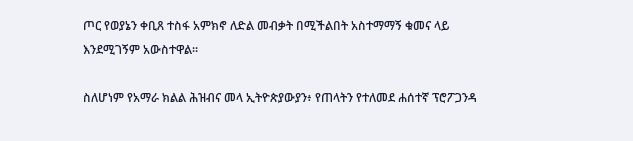ጦር የወያኔን ቀቢጸ ተስፋ አምክኖ ለድል መብቃት በሚችልበት አስተማማኝ ቁመና ላይ እንደሚገኝም አውስተዋል፡፡

ስለሆነም የአማራ ክልል ሕዝብና መላ ኢትዮጵያውያን፥ የጠላትን የተለመደ ሐሰተኛ ፕሮፖጋንዳ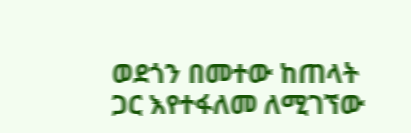ወደጎን በመተው ከጠላት ጋር እየተፋለመ ለሚገኘው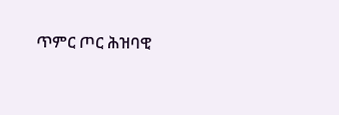ጥምር ጦር ሕዝባዊ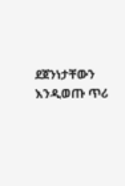ደጀንነታቸውን እንዲወጡ ጥሪ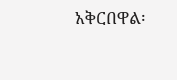አቅርበዋል፡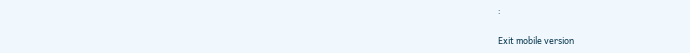፡

Exit mobile version